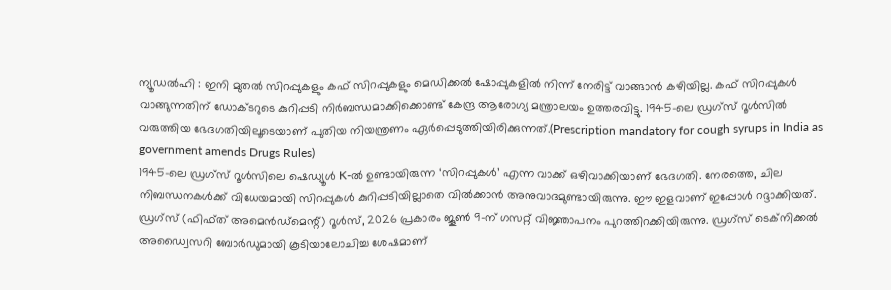ന്യൂഡൽഹി : ഇനി മുതൽ സിറപ്പുകളും കഫ് സിറപ്പുകളും മെഡിക്കൽ ഷോപ്പുകളിൽ നിന്ന് നേരിട്ട് വാങ്ങാൻ കഴിയില്ല. കഫ് സിറപ്പുകൾ വാങ്ങുന്നതിന് ഡോക്ടറുടെ കുറിപ്പടി നിർബന്ധമാക്കിക്കൊണ്ട് കേന്ദ്ര ആരോഗ്യ മന്ത്രാലയം ഉത്തരവിട്ടു. 1945-ലെ ഡ്രഗ്സ് റൂൾസിൽ വരുത്തിയ ഭേദഗതിയിലൂടെയാണ് പുതിയ നിയന്ത്രണം ഏർപ്പെടുത്തിയിരിക്കുന്നത്.(Prescription mandatory for cough syrups in India as government amends Drugs Rules)
1945-ലെ ഡ്രഗ്സ് റൂൾസിലെ ഷെഡ്യൂൾ K-ൽ ഉണ്ടായിരുന്ന ‘സിറപ്പുകൾ’ എന്ന വാക്ക് ഒഴിവാക്കിയാണ് ഭേദഗതി. നേരത്തെ, ചില നിബന്ധനകൾക്ക് വിധേയമായി സിറപ്പുകൾ കുറിപ്പടിയില്ലാതെ വിൽക്കാൻ അനുവാദമുണ്ടായിരുന്നു. ഈ ഇളവാണ് ഇപ്പോൾ റദ്ദാക്കിയത്.
ഡ്രഗ്സ് (ഫിഫ്ത് അമെൻഡ്മെന്റ്) റൂൾസ്, 2026 പ്രകാരം ജൂൺ 9-ന് ഗസറ്റ് വിജ്ഞാപനം പുറത്തിറക്കിയിരുന്നു. ഡ്രഗ്സ് ടെക്നിക്കൽ അഡ്വൈസറി ബോർഡുമായി കൂടിയാലോചിച്ച ശേഷമാണ്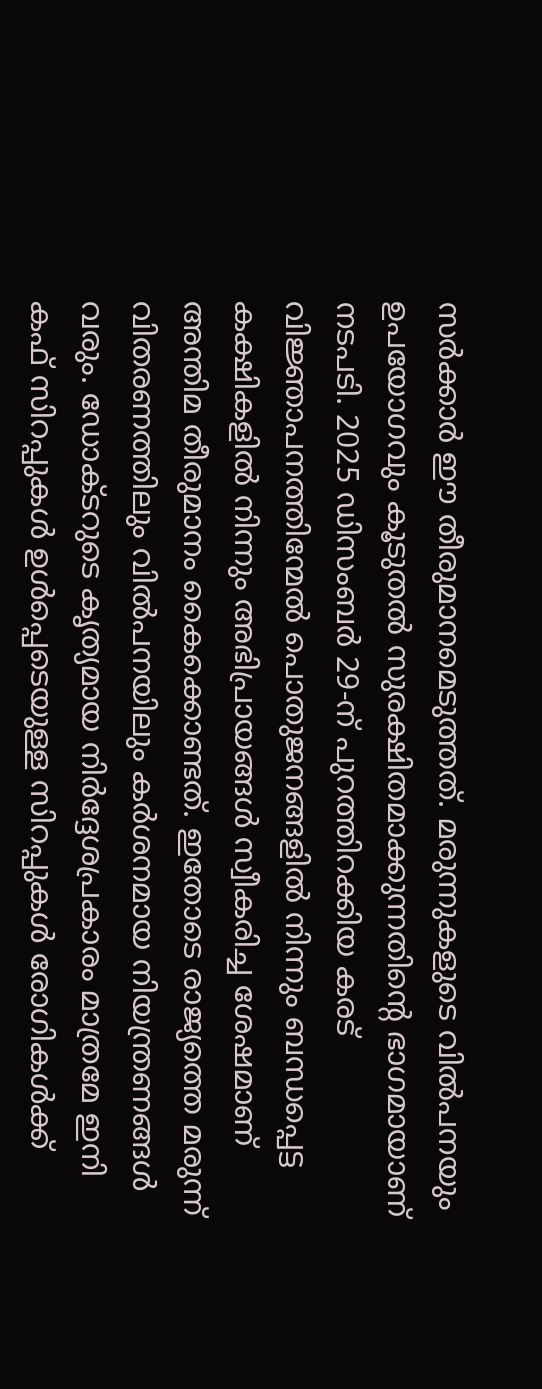സർക്കാർ ഈ തീരുമാനമെടുത്തത്. മരുന്നുകളുടെ വിൽപനയും ഉപയോഗവും കൂടുതൽ സുരക്ഷിതമാക്കുന്നതിന്റെ ഭാഗമായാണ് നടപടി. 2025 ഡിസംബർ 29-ന് പുറത്തിറക്കിയ കരട് വിജ്ഞാപനത്തിന്മേൽ പൊതുജനങ്ങളിൽ നിന്നും ബന്ധപ്പെട്ട കക്ഷികളിൽ നിന്നും അഭിപ്രായങ്ങൾ സ്വീകരിച്ച ശേഷമാണ് അന്തിമ തീരുമാനം കൈക്കൊണ്ടത്. ഇതോടെ രാജ്യത്തെ മരുന്ന് വിതരണത്തിലും വിൽപനയിലും കർശനമായ നിയന്ത്രണങ്ങൾ വരും. ഡോക്ടറുടെ കൃത്യമായ നിർദ്ദേശപ്രകാരം മാത്രമേ ഇനി കഫ് സിറപ്പുകൾ ഉൾപ്പെടെയുള്ള സിറപ്പുകൾ രോഗികൾക്ക്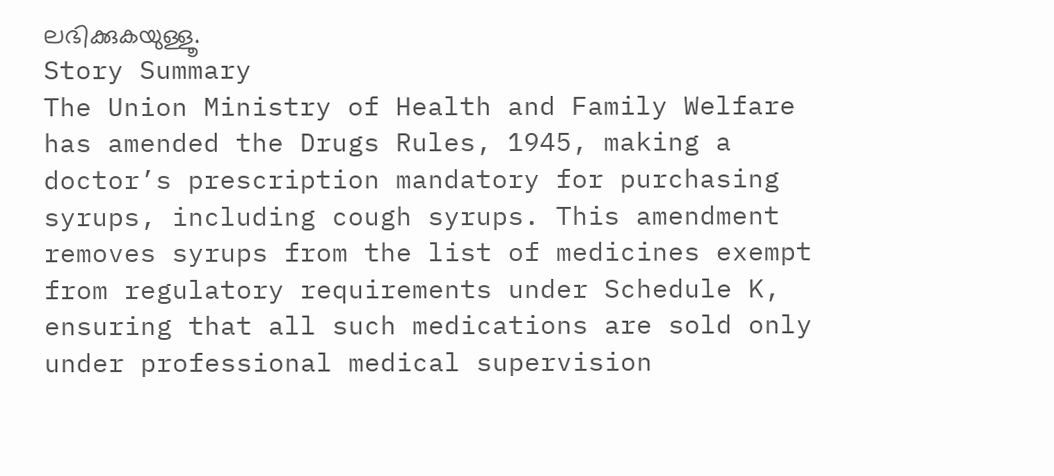ലഭിക്കുകയുള്ളൂ.
Story Summary
The Union Ministry of Health and Family Welfare has amended the Drugs Rules, 1945, making a doctor’s prescription mandatory for purchasing syrups, including cough syrups. This amendment removes syrups from the list of medicines exempt from regulatory requirements under Schedule K, ensuring that all such medications are sold only under professional medical supervision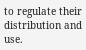to regulate their distribution and use.